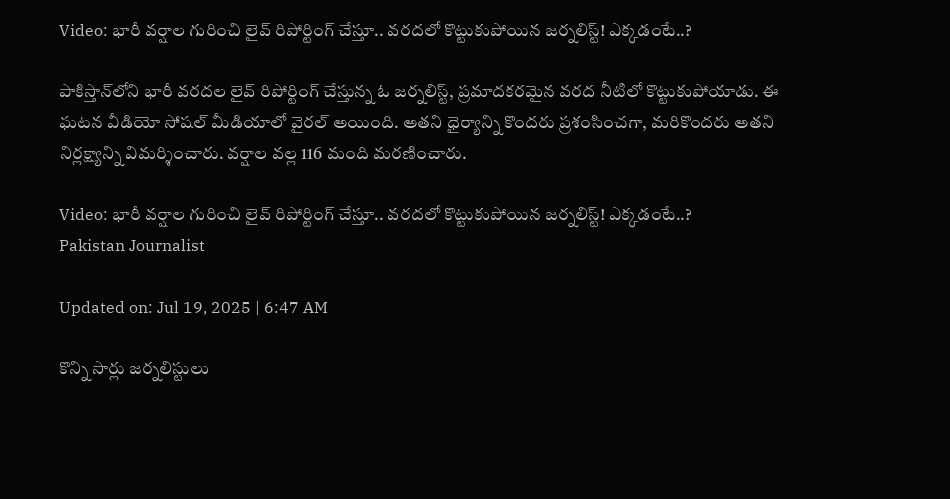Video: భారీ వర్షాల గురించి లైవ్‌ రిపోర్టింగ్‌ చేస్తూ.. వరదలో కొట్టుకుపోయిన జర్నలిస్ట్‌! ఎక్కడంటే..?

పాకిస్తాన్‌లోని భారీ వరదల లైవ్ రిపోర్టింగ్ చేస్తున్న ఓ జర్నలిస్ట్, ప్రమాదకరమైన వరద నీటిలో కొట్టుకుపోయాడు. ఈ ఘటన వీడియో సోషల్ మీడియాలో వైరల్ అయింది. అతని ధైర్యాన్ని కొందరు ప్రశంసించగా, మరికొందరు అతని నిర్లక్ష్యాన్ని విమర్శించారు. వర్షాల వల్ల 116 మంది మరణించారు.

Video: భారీ వర్షాల గురించి లైవ్‌ రిపోర్టింగ్‌ చేస్తూ.. వరదలో కొట్టుకుపోయిన జర్నలిస్ట్‌! ఎక్కడంటే..?
Pakistan Journalist

Updated on: Jul 19, 2025 | 6:47 AM

కొన్ని సార్లు జర్నలిస్టులు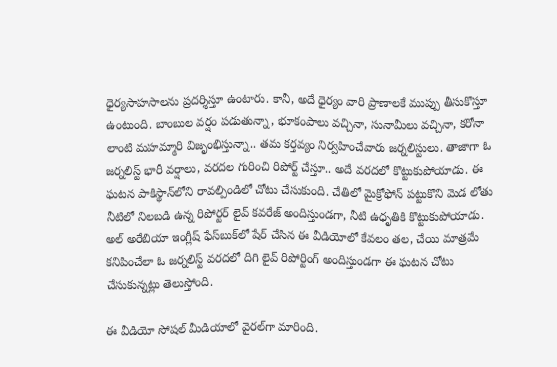ధైర్యసాహసాలను ప్రదర్శిస్తూ ఉంటారు. కానీ, అదే ధైర్యం వారి ప్రాణాలకే ముప్పు తీసుకొస్తూ ఉంటుంది. బాంబుల వర్షం పడుతున్నా, భూకంపాలు వచ్చినా, సునామీలు వచ్చినా, కరోనా లాంటి మహమ్మారి విజృంభిస్తున్నా.. తమ కర్తవ్యం నిర్వహించేవారు జర్నలిస్టులు. తాజాగా ఓ జర్నలిస్ట్‌ భారీ వర్షాలు, వరదల గురించి రిపోర్ట్‌ చేస్తూ.. అదే వరదలో కొట్టుకుపోయాడు. ఈ ఘటన పాకిస్థాన్‌లోని రావల్పిండిలో చోటు చేసుకుంది. చేతిలో మైక్రోఫోన్ పట్టుకొని మెడ లోతు నీటిలో నిలబడి ఉన్న రిపోర్టర్ లైవ్ కవరేజ్ అందిస్తుండగా, నీటి ఉధృతికి కొట్టుకుపోయాడు. అల్ అరేబియా ఇంగ్లీష్ ఫేస్‌బుక్‌లో షేర్ చేసిన ఈ వీడియోలో కేవలం తల, చేయి మాత్రమే కనిపించేలా ఓ జర్నలిస్ట్‌ వరదలో దిగి లైవ్‌ రిపోర్టింగ్‌ అందిస్తుండగా ఈ ఘటన చోటు చేసుకున్నట్లు తెలుస్తోంది.

ఈ వీడియో సోషల్ మీడియాలో వైరల్‌గా మారింది.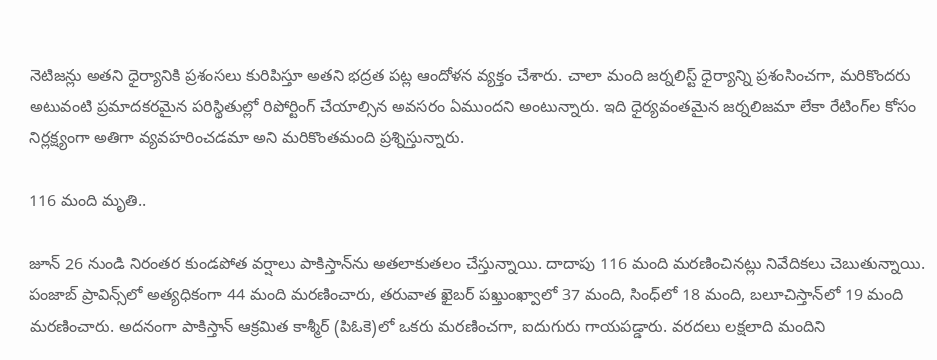నెటిజన్లు అతని ధైర్యానికి ప్రశంసలు కురిపిస్తూ అతని భద్రత పట్ల ఆందోళన వ్యక్తం చేశారు. చాలా మంది జర్నలిస్ట్ ధైర్యాన్ని ప్రశంసించగా, మరికొందరు అటువంటి ప్రమాదకరమైన పరిస్థితుల్లో రిపోర్టింగ్‌ చేయాల్సిన అవసరం ఏముందని అంటున్నారు. ఇది ధైర్యవంతమైన జర్నలిజమా లేకా రేటింగ్‌ల కోసం నిర్లక్ష్యంగా అతిగా వ్యవహరించడమా అని మరికొంతమంది ప్రశ్నిస్తున్నారు.

116 మంది మృతి..

జూన్ 26 నుండి నిరంతర కుండపోత వర్షాలు పాకిస్తాన్‌ను అతలాకుతలం చేస్తున్నాయి. దాదాపు 116 మంది మరణించినట్లు నివేదికలు చెబుతున్నాయి. పంజాబ్ ప్రావిన్స్‌లో అత్యధికంగా 44 మంది మరణించారు, తరువాత ఖైబర్ పఖ్తుంఖ్వాలో 37 మంది, సింధ్‌లో 18 మంది, బలూచిస్తాన్‌లో 19 మంది మరణించారు. అదనంగా పాకిస్తాన్ ఆక్రమిత కాశ్మీర్ (పిఓకె)లో ఒకరు మరణించగా, ఐదుగురు గాయపడ్డారు. వరదలు లక్షలాది మందిని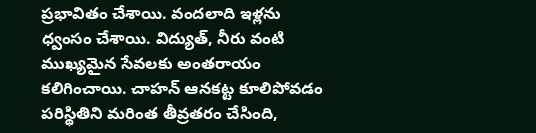ప్రభావితం చేశాయి. వందలాది ఇళ్లను ధ్వంసం చేశాయి. విద్యుత్, నీరు వంటి ముఖ్యమైన సేవలకు అంతరాయం కలిగించాయి. చాహన్ ఆనకట్ట కూలిపోవడం పరిస్థితిని మరింత తీవ్రతరం చేసింది,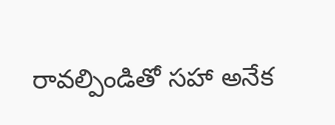రావల్పిండితో సహా అనేక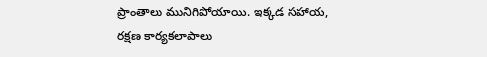ప్రాంతాలు మునిగిపోయాయి. ఇక్కడ సహాయ, రక్షణ కార్యకలాపాలు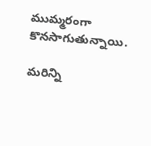ముమ్మరంగా కొనసాగుతున్నాయి.

మరిన్ని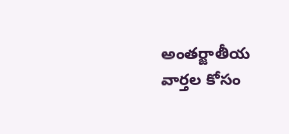అంతర్జాతీయ వార్తల కోసం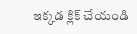ఇక్కడ క్లిక్ చేయండి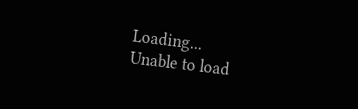Loading...
Unable to load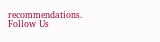recommendations.
Follow Us